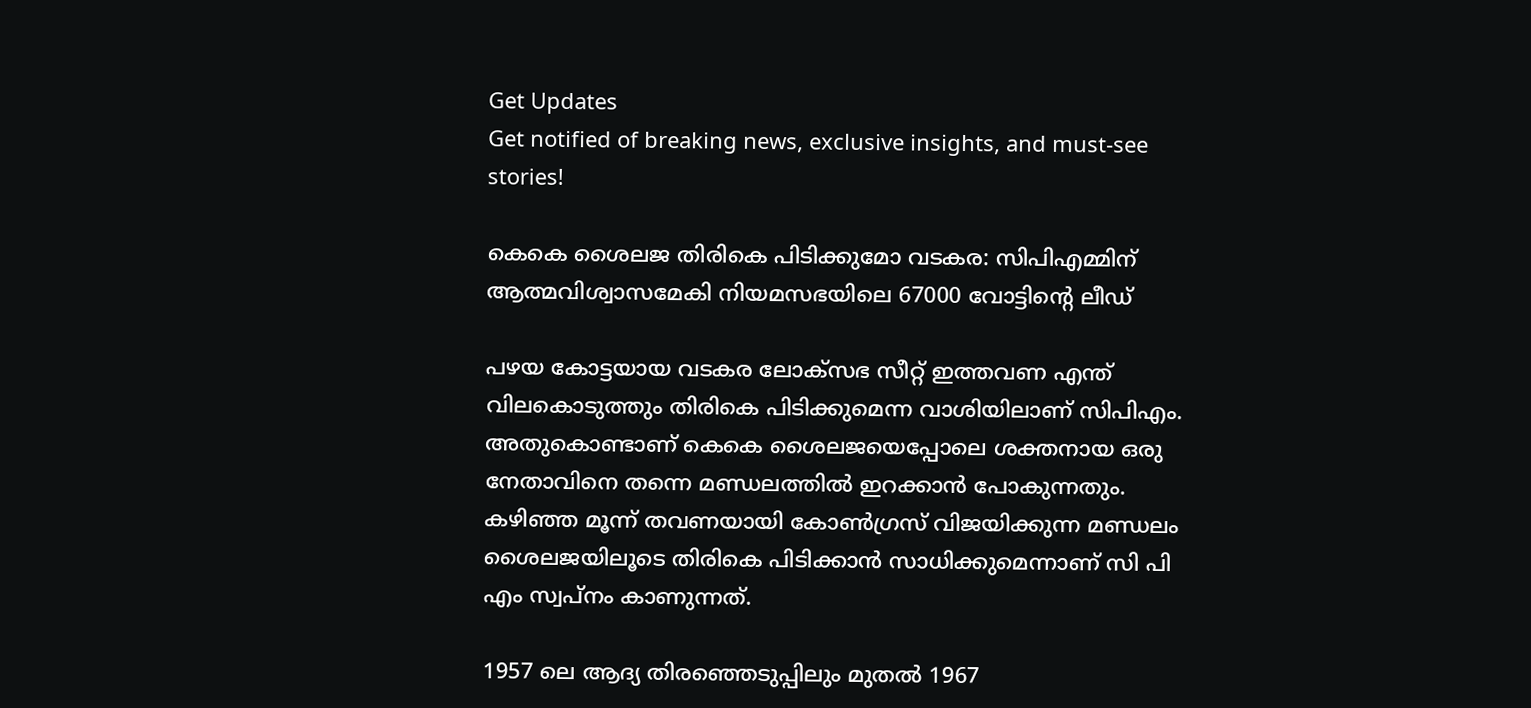Get Updates
Get notified of breaking news, exclusive insights, and must-see stories!

കെകെ ശൈലജ തിരികെ പിടിക്കുമോ വടകര: സിപിഎമ്മിന് ആത്മവിശ്വാസമേകി നിയമസഭയിലെ 67000 വോട്ടിന്റെ ലീഡ്

പഴയ കോട്ടയായ വടകര ലോക്സഭ സീറ്റ് ഇത്തവണ എന്ത് വിലകൊടുത്തും തിരികെ പിടിക്കുമെന്ന വാശിയിലാണ് സിപിഎം. അതുകൊണ്ടാണ് കെകെ ശൈലജയെപ്പോലെ ശക്തനായ ഒരു നേതാവിനെ തന്നെ മണ്ഡലത്തില്‍ ഇറക്കാന്‍ പോകുന്നതും. കഴിഞ്ഞ മൂന്ന് തവണയായി കോണ്‍ഗ്രസ് വിജയിക്കുന്ന മണ്ഡലം ശൈലജയിലൂടെ തിരികെ പിടിക്കാന്‍ സാധിക്കുമെന്നാണ് സി പി എം സ്വപ്നം കാണുന്നത്.

1957 ലെ ആദ്യ തിരഞ്ഞെടുപ്പിലും മുതല്‍ 1967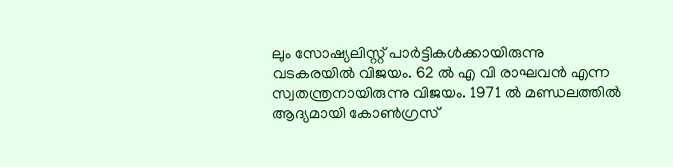ലും സോഷ്യലിസ്റ്റ് പാർട്ടികള്‍ക്കായിരുന്നു വടകരയില്‍ വിജയം. 62 ല്‍ എ വി രാഘവന്‍ എന്ന സ്വതന്ത്രനായിരുന്നു വിജയം. 1971 ല്‍ മണ്ഡലത്തില്‍ ആദ്യമായി കോണ്‍ഗ്രസ്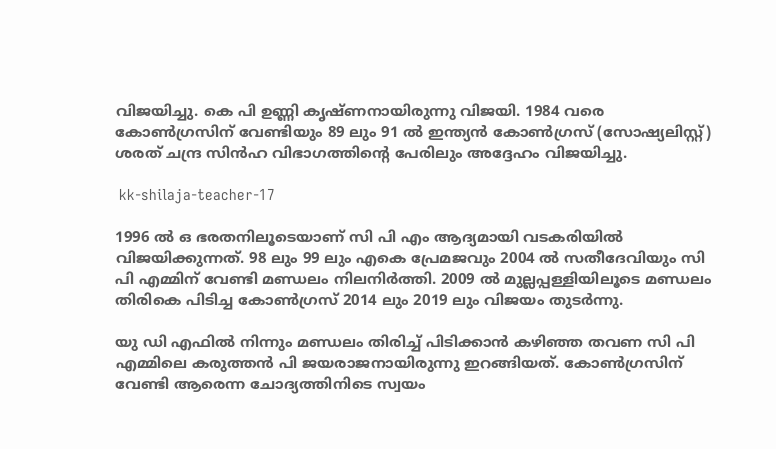വിജയിച്ചു. കെ പി ഉണ്ണി കൃഷ്ണനായിരുന്നു വിജയി. 1984 വരെ കോണ്‍ഗ്രസിന് വേണ്ടിയും 89 ലും 91 ല്‍ ഇന്ത്യന്‍ കോണ്‍ഗ്രസ് (സോഷ്യലിസ്റ്റ്) ശരത് ചന്ദ്ര സിന്‍ഹ വിഭാഗത്തിന്റെ പേരിലും അദ്ദേഹം വിജയിച്ചു.

 kk-shilaja-teacher-17

1996 ല്‍ ഒ ഭരതനിലൂടെയാണ് സി പി എം ആദ്യമായി വടകരിയില്‍ വിജയിക്കുന്നത്. 98 ലും 99 ലും എകെ പ്രേമജവും 2004 ല്‍ സതീദേവിയും സി പി എമ്മിന് വേണ്ടി മണ്ഡലം നിലനിർത്തി. 2009 ല്‍ മുല്ലപ്പള്ളിയിലൂടെ മണ്ഡലം തിരികെ പിടിച്ച കോണ്‍ഗ്രസ് 2014 ലും 2019 ലും വിജയം തുടർന്നു.

യു ഡി എഫിൽ നിന്നും മണ്ഡലം തിരിച്ച് പിടിക്കാൻ കഴിഞ്ഞ തവണ സി പി എമ്മിലെ കരുത്തൻ പി ജയരാജനായിരുന്നു ഇറങ്ങിയത്. കോൺഗ്രസിന് വേണ്ടി ആരെന്ന ചോദ്യത്തിനിടെ സ്വയം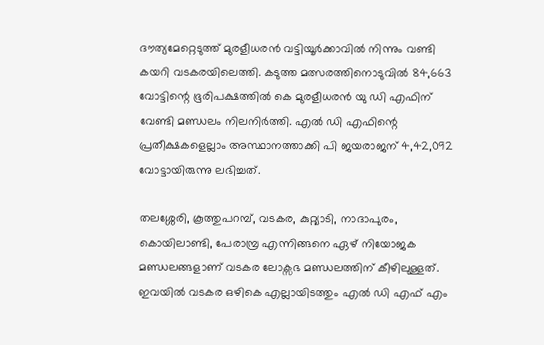ദൗത്യമേറ്റെടുത്ത് മുരളീധരൻ വട്ടിയൂർക്കാവിൽ നിന്നും വണ്ടി കയറി വടകരയിലെത്തി. കടുത്ത മത്സരത്തിനൊടുവിൽ 84,663 വോട്ടിന്റെ ഭൂരിപക്ഷത്തിൽ കെ മുരളീധരൻ യു ഡി എഫിന് വേണ്ടി മണ്ഡലം നിലനിർത്തി. എൽ ഡി എഫിന്റെ പ്രതീക്ഷകളെല്ലാം അസ്ഥാനത്താക്കി പി ജയരാജന് 4,42,092 വോട്ടായിരുന്നു ലഭിച്ചത്.

തലശ്ശേരി, കൂത്തുപറമ്പ്, വടകര, കുറ്റ്യാടി, നാദാപുരം, കൊയിലാണ്ടി, പേരാമ്പ്ര എന്നിങ്ങനെ ഏഴ് നിയോജക മണ്ഡലങ്ങളാണ് വടകര ലോക്സഭ മണ്ഡലത്തിന് കീഴിലുള്ളത്. ഇവയില്‍ വടകര ഒഴികെ എല്ലായിടത്തും എല്‍ ഡി എഫ് എം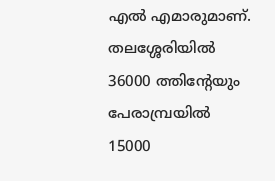എല്‍ എമാരുമാണ്. തലശ്ശേരിയില്‍ 36000 ത്തിന്റേയും പേരാമ്പ്രയില്‍ 15000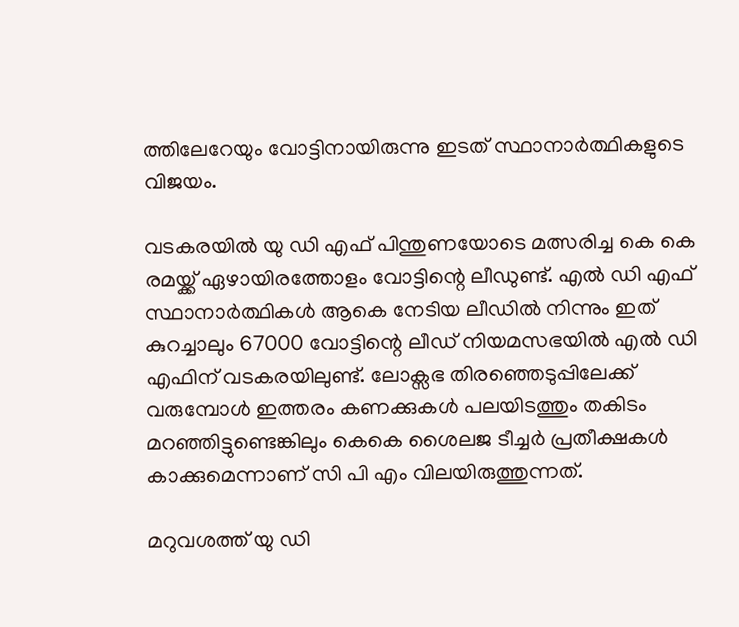ത്തിലേറേയും വോട്ടിനായിരുന്നു ഇടത് സ്ഥാനാർത്ഥികളുടെ വിജയം.

വടകരയില്‍ യു ഡി എഫ് പിന്തുണയോടെ മത്സരിച്ച കെ കെ രമയ്ക്ക് ഏഴായിരത്തോളം വോട്ടിന്റെ ലീഡുണ്ട്. എല്‍ ഡി എഫ് സ്ഥാനാർത്ഥികള്‍ ആകെ നേടിയ ലീഡില്‍ നിന്നും ഇത് കുറച്ചാലും 67000 വോട്ടിന്റെ ലീഡ് നിയമസഭയില്‍ എല്‍ ഡി എഫിന് വടകരയിലുണ്ട്. ലോക്സഭ തിരഞ്ഞെടുപ്പിലേക്ക് വരുമ്പോള്‍ ഇത്തരം കണക്കുകള്‍ പലയിടത്തും തകിടം മറഞ്ഞിട്ടുണ്ടെങ്കിലും കെകെ ശൈലജ ടീച്ചർ പ്രതീക്ഷകള്‍ കാക്കുമെന്നാണ് സി പി എം വിലയിരുത്തുന്നത്.

മറുവശത്ത് യു ഡി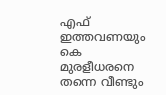എഫ് ഇത്തവണയും കെ മുരളീധരനെ തന്നെ വീണ്ടും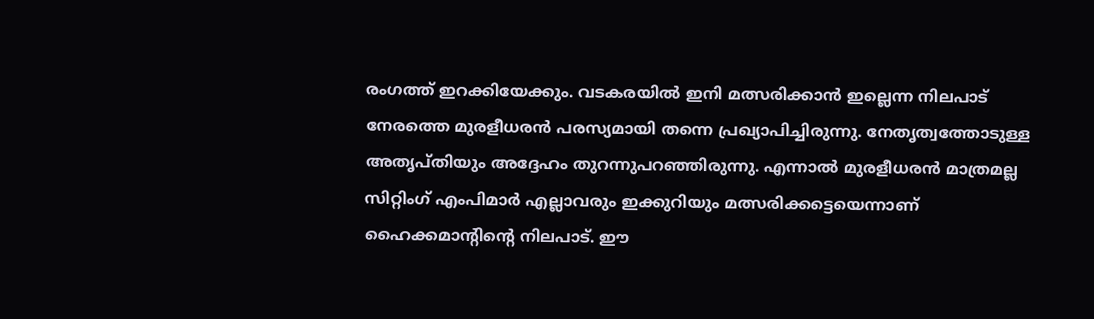രംഗത്ത് ഇറക്കിയേക്കും. വടകരയിൽ ഇനി മത്സരിക്കാൻ ഇല്ലെന്ന നിലപാട് നേരത്തെ മുരളീധരൻ പരസ്യമായി തന്നെ പ്രഖ്യാപിച്ചിരുന്നു. നേതൃത്വത്തോടുള്ള അതൃപ്തിയും അദ്ദേഹം തുറന്നുപറഞ്ഞിരുന്നു. എന്നാൽ മുരളീധരൻ മാത്രമല്ല സിറ്റിംഗ് എംപിമാർ എല്ലാവരും ഇക്കുറിയും മത്സരിക്കട്ടെയെന്നാണ് ഹൈക്കമാന്റിന്റെ നിലപാട്. ഈ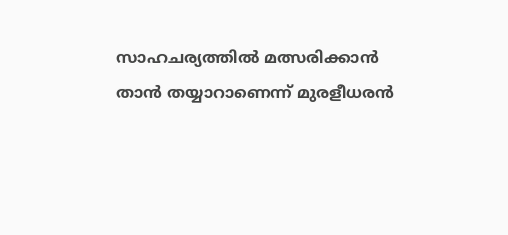സാഹചര്യത്തിൽ മത്സരിക്കാൻ താൻ തയ്യാറാണെന്ന് മുരളീധരൻ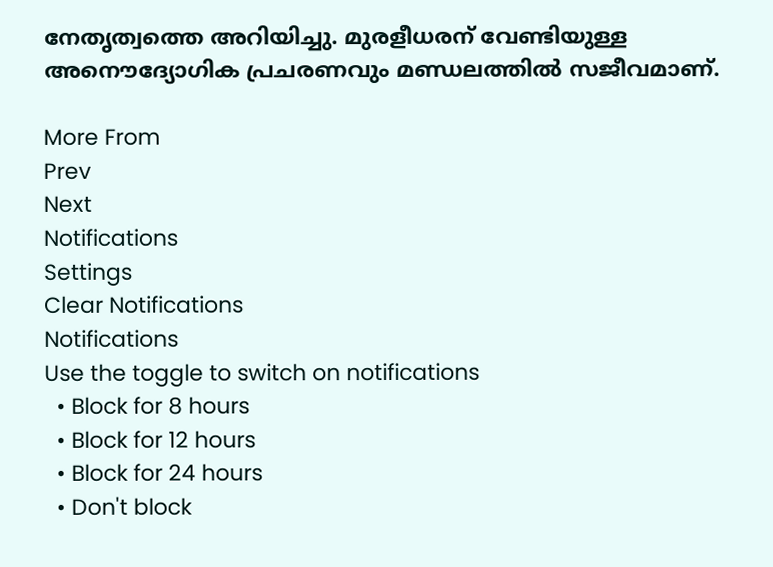നേതൃത്വത്തെ അറിയിച്ചു. മുരളീധരന് വേണ്ടിയുള്ള അനൌദ്യോഗിക പ്രചരണവും മണ്ഡലത്തില്‍ സജീവമാണ്.

More From
Prev
Next
Notifications
Settings
Clear Notifications
Notifications
Use the toggle to switch on notifications
  • Block for 8 hours
  • Block for 12 hours
  • Block for 24 hours
  • Don't block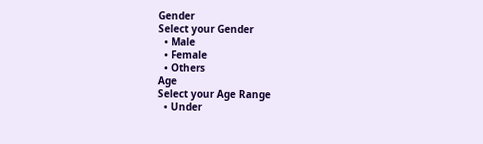Gender
Select your Gender
  • Male
  • Female
  • Others
Age
Select your Age Range
  • Under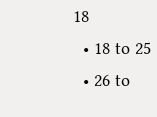18
  • 18 to 25
  • 26 to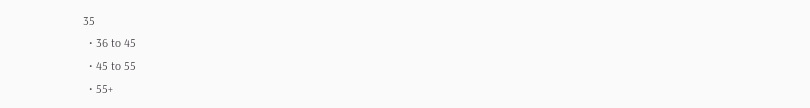35
  • 36 to 45
  • 45 to 55
  • 55+